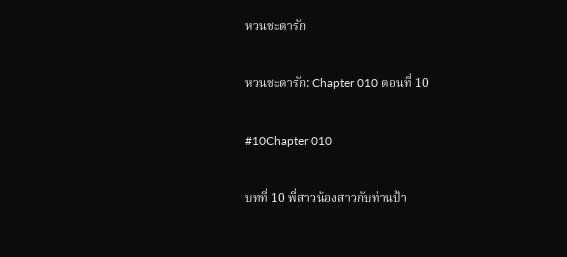หวนชะตารัก

หวนชะตารัก: Chapter 010 ตอนที่ 10

#10Chapter 010

บทที่ 10 พี่สาวน้องสาวกับท่านป้า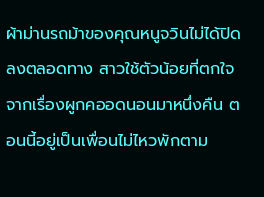ผ้าม่านรถม้าของคุณหนูจวินไม่ได้ปิดลงตลอดทาง สาวใช้ตัวน้อยที่ตกใจจากเรื่องผูกคออดนอนมาหนึ่งคืน ตอนนี้อยู่เป็นเพื่อนไม่ไหวพักตาม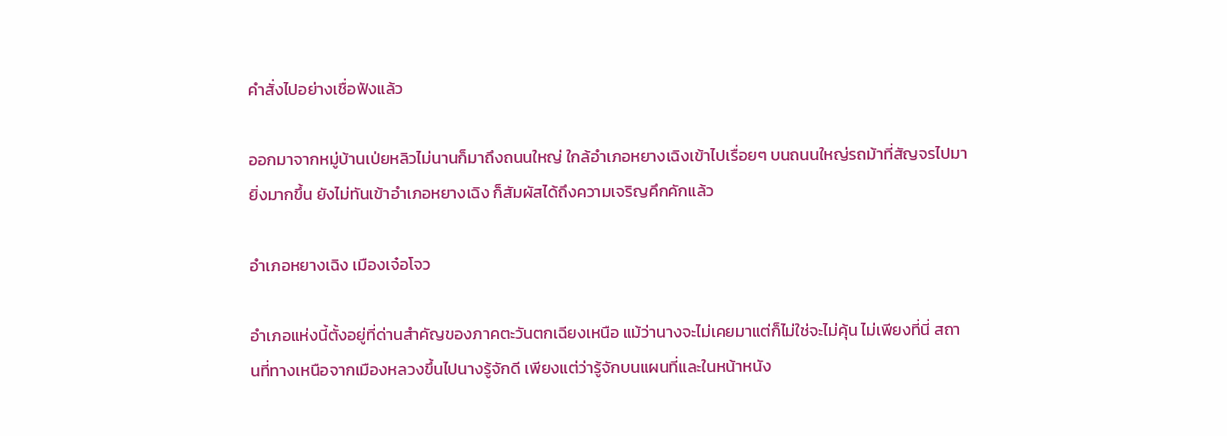คำสั่งไปอย่างเชื่อฟังแล้ว

ออกมาจากหมู่บ้านเป่ยหลิวไม่นานก็มาถึงถนนใหญ่ ใกล้อำเภอหยางเฉิงเข้าไปเรื่อยๆ บนถนนใหญ่รถม้าที่สัญจรไปมายิ่งมากขึ้น ยังไม่ทันเข้าอำเภอหยางเฉิง ก็สัมผัสได้ถึงความเจริญคึกคักแล้ว

อำเภอหยางเฉิง เมืองเจ๋อโจว

อำเภอแห่งนี้ตั้งอยู่ที่ด่านสำคัญของภาคตะวันตกเฉียงเหนือ แม้ว่านางจะไม่เคยมาแต่ก็ไม่ใช่จะไม่คุ้น ไม่เพียงที่นี่ สถานที่ทางเหนือจากเมืองหลวงขึ้นไปนางรู้จักดี เพียงแต่ว่ารู้จักบนแผนที่และในหน้าหนัง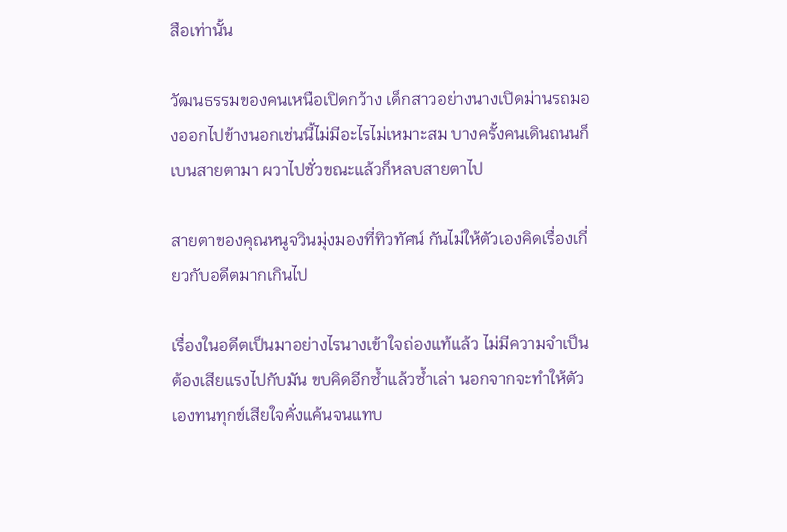สือเท่านั้น

วัฒนธรรมของคนเหนือเปิดกว้าง เด็กสาวอย่างนางเปิดม่านรถมองออกไปข้างนอกเช่นนี้ไม่มีอะไรไม่เหมาะสม บางครั้งคนเดินถนนก็เบนสายตามา ผวาไปชั่วขณะแล้วก็หลบสายตาไป

สายตาของคุณหนูจวินมุ่งมองที่ทิวทัศน์ กันไม่ให้ตัวเองคิดเรื่องเกี่ยวกับอดีตมากเกินไป

เรื่องในอดีตเป็นมาอย่างไรนางเข้าใจถ่องแท้แล้ว ไม่มีความจำเป็นต้องเสียแรงไปกับมัน ขบคิดอีกซ้ำแล้วซ้ำเล่า นอกจากจะทำให้ตัวเองทนทุกข์เสียใจคั่งแค้นจนแทบ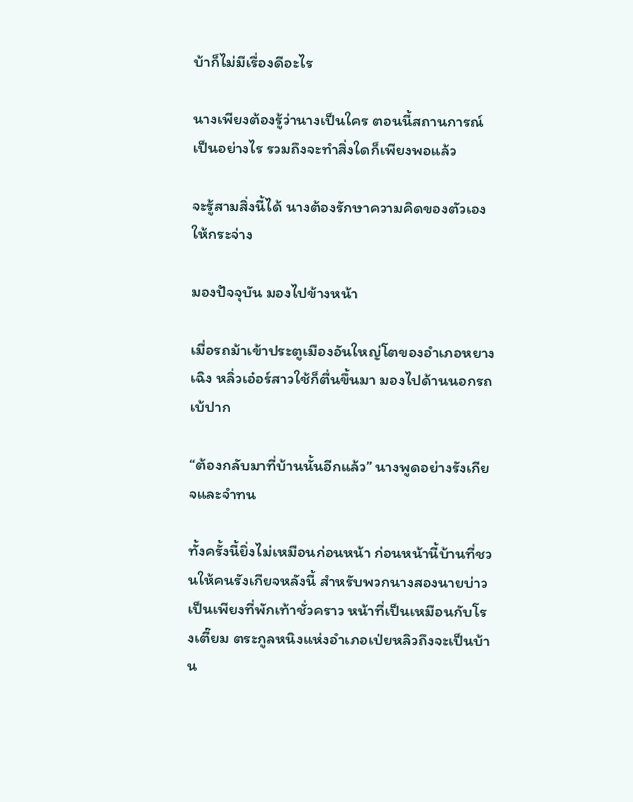บ้าก็ไม่มีเรื่องดีอะไร

นางเพียงต้องรู้ว่านางเป็นใคร ตอนนี้สถานการณ์เป็นอย่างไร รวมถึงจะทำสิ่งใดก็เพียงพอแล้ว

จะรู้สามสิ่งนี้ได้ นางต้องรักษาความคิดของตัวเองให้กระจ่าง

มองปัจจุบัน มองไปข้างหน้า

เมื่อรถม้าเข้าประตูเมืองอันใหญ่โตของอำเภอหยางเฉิง หลิ่วเอ๋อร์สาวใช้ก็ตื่นขึ้นมา มองไปด้านนอกรถเบ้ปาก

“ต้องกลับมาที่บ้านนั้นอีกแล้ว” นางพูดอย่างรังเกียจและจำทน

ทั้งครั้งนี้ยิ่งไม่เหมือนก่อนหน้า ก่อนหน้านี้บ้านที่ชวนให้คนรังเกียจหลังนี้ สำหรับพวกนางสองนายบ่าวเป็นเพียงที่พักเท้าชั่วคราว หน้าที่เป็นเหมือนกับโรงเตี๊ยม ตระกูลหนิงแห่งอำเภอเป่ยหลิวถึงจะเป็นบ้าน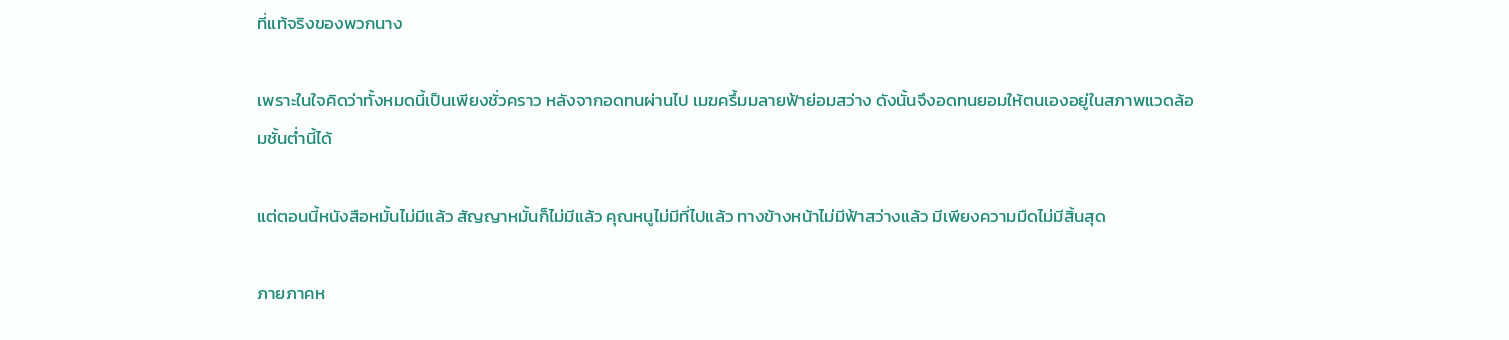ที่แท้จริงของพวกนาง

เพราะในใจคิดว่าทั้งหมดนี้เป็นเพียงชั่วคราว หลังจากอดทนผ่านไป เมฆครึ้มมลายฟ้าย่อมสว่าง ดังนั้นจึงอดทนยอมให้ตนเองอยู่ในสภาพแวดล้อมชั้นต่ำนี้ได้

แต่ตอนนี้หนังสือหมั้นไม่มีแล้ว สัญญาหมั้นก็ไม่มีแล้ว คุณหนูไม่มีที่ไปแล้ว ทางข้างหน้าไม่มีฟ้าสว่างแล้ว มีเพียงความมืดไม่มีสิ้นสุด

ภายภาคห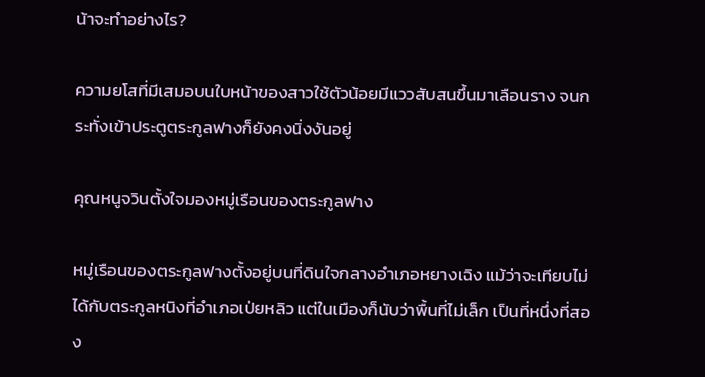น้าจะทำอย่างไร?

ความยโสที่มีเสมอบนใบหน้าของสาวใช้ตัวน้อยมีแววสับสนขึ้นมาเลือนราง จนกระทั่งเข้าประตูตระกูลฟางก็ยังคงนิ่งงันอยู่

คุณหนูจวินตั้งใจมองหมู่เรือนของตระกูลฟาง

หมู่เรือนของตระกูลฟางตั้งอยู่บนที่ดินใจกลางอำเภอหยางเฉิง แม้ว่าจะเทียบไม่ได้กับตระกูลหนิงที่อำเภอเป่ยหลิว แต่ในเมืองก็นับว่าพื้นที่ไม่เล็ก เป็นที่หนึ่งที่สอง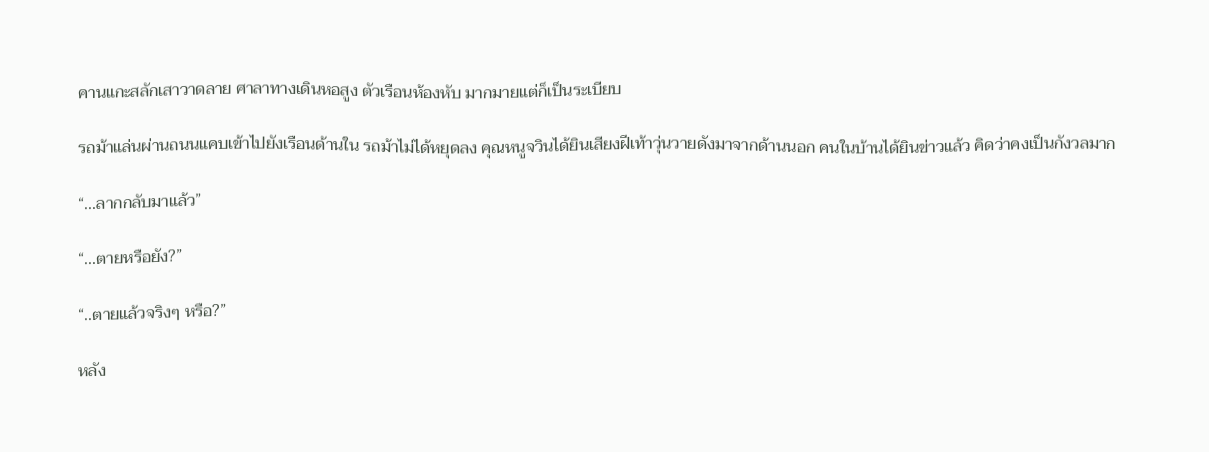คานแกะสลักเสาวาดลาย ศาลาทางเดินหอสูง ตัวเรือนห้องหับ มากมายแต่ก็เป็นระเบียบ

รถม้าแล่นผ่านถนนแคบเข้าไปยังเรือนด้านใน รถม้าไม่ได้หยุดลง คุณหนูจวินได้ยินเสียงฝีเท้าวุ่นวายดังมาจากด้านนอก คนในบ้านได้ยินข่าวแล้ว คิดว่าคงเป็นกังวลมาก

“...ลากกลับมาแล้ว”

“...ตายหรือยัง?”

“..ตายแล้วจริงๆ หรือ?”

หลัง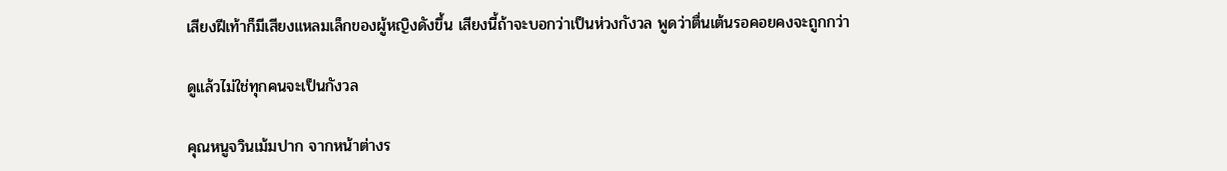เสียงฝีเท้าก็มีเสียงแหลมเล็กของผู้หญิงดังขึ้น เสียงนี้ถ้าจะบอกว่าเป็นห่วงกังวล พูดว่าตื่นเต้นรอคอยคงจะถูกกว่า

ดูแล้วไม่ใช่ทุกคนจะเป็นกังวล

คุณหนูจวินเม้มปาก จากหน้าต่างร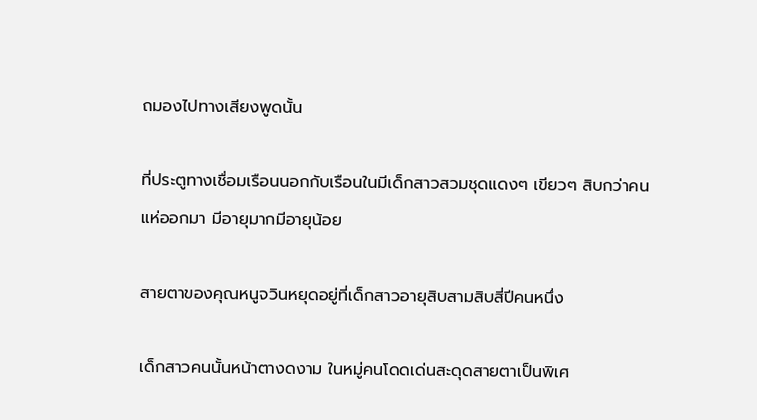ถมองไปทางเสียงพูดนั้น

ที่ประตูทางเชื่อมเรือนนอกกับเรือนในมีเด็กสาวสวมชุดแดงๆ เขียวๆ สิบกว่าคนแห่ออกมา มีอายุมากมีอายุน้อย

สายตาของคุณหนูจวินหยุดอยู่ที่เด็กสาวอายุสิบสามสิบสี่ปีคนหนึ่ง

เด็กสาวคนนั้นหน้าตางดงาม ในหมู่คนโดดเด่นสะดุดสายตาเป็นพิเศ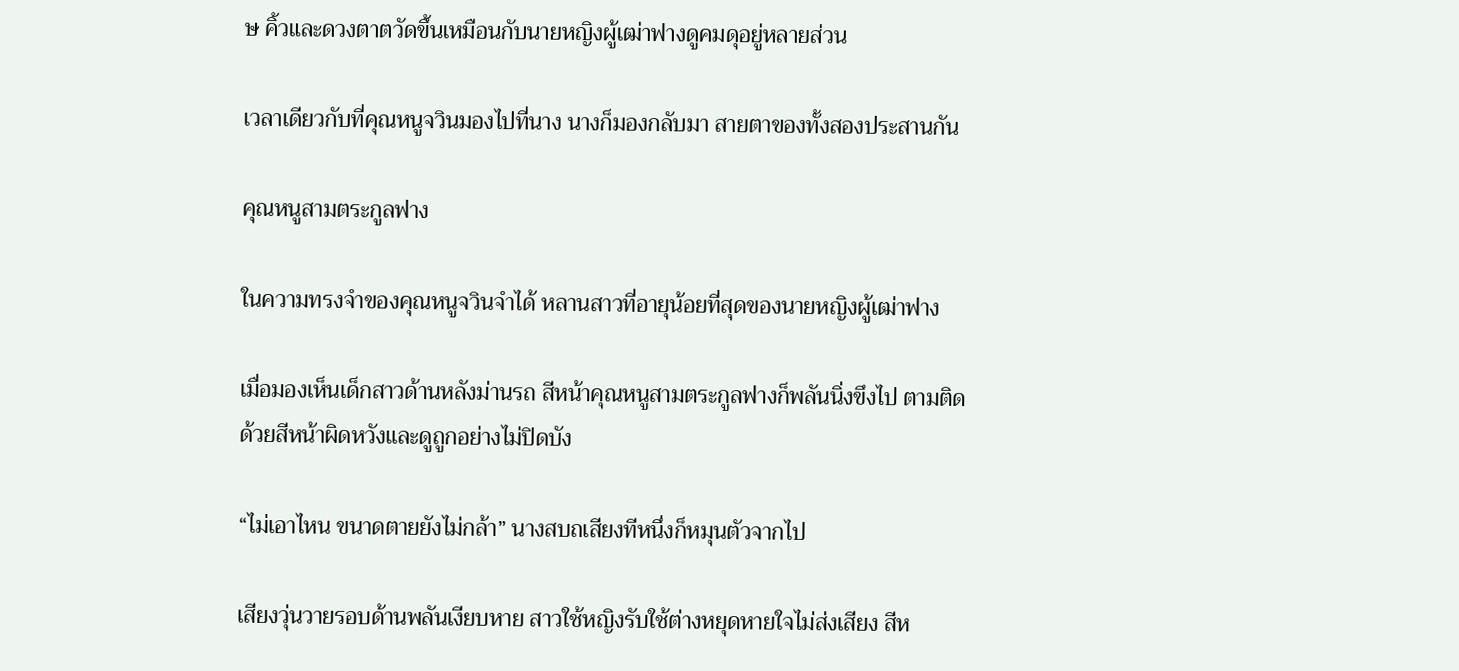ษ คิ้วและดวงตาตวัดขึ้นเหมือนกับนายหญิงผู้เฒ่าฟางดูคมดุอยู่หลายส่วน

เวลาเดียวกับที่คุณหนูจวินมองไปที่นาง นางก็มองกลับมา สายตาของทั้งสองประสานกัน

คุณหนูสามตระกูลฟาง

ในความทรงจำของคุณหนูจวินจำได้ หลานสาวที่อายุน้อยที่สุดของนายหญิงผู้เฒ่าฟาง

เมื่อมองเห็นเด็กสาวด้านหลังม่านรถ สีหน้าคุณหนูสามตระกูลฟางก็พลันนิ่งขึงไป ตามติดด้วยสีหน้าผิดหวังและดูถูกอย่างไม่ปิดบัง

“ไม่เอาไหน ขนาดตายยังไม่กล้า” นางสบถเสียงทีหนึ่งก็หมุนตัวจากไป

เสียงวุ่นวายรอบด้านพลันเงียบหาย สาวใช้หญิงรับใช้ต่างหยุดหายใจไม่ส่งเสียง สีห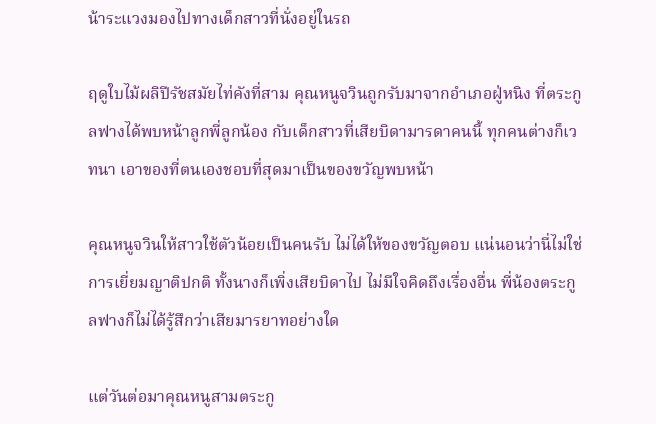น้าระแวงมองไปทางเด็กสาวที่นั่งอยู่ในรถ

ฤดูใบไม้ผลิปีรัชสมัยไท่คังที่สาม คุณหนูจวินถูกรับมาจากอำเภอฝู่หนิง ที่ตระกูลฟางได้พบหน้าลูกพี่ลูกน้อง กับเด็กสาวที่เสียบิดามารดาคนนี้ ทุกคนต่างก็เวทนา เอาของที่ตนเองชอบที่สุดมาเป็นของขวัญพบหน้า

คุณหนูจวินให้สาวใช้ตัวน้อยเป็นคนรับ ไม่ได้ให้ของขวัญตอบ แน่นอนว่านี่ไม่ใช่การเยี่ยมญาติปกติ ทั้งนางก็เพิ่งเสียบิดาไป ไม่มีใจคิดถึงเรื่องอื่น พี่น้องตระกูลฟางก็ไม่ได้รู้สึกว่าเสียมารยาทอย่างใด

แต่วันต่อมาคุณหนูสามตระกู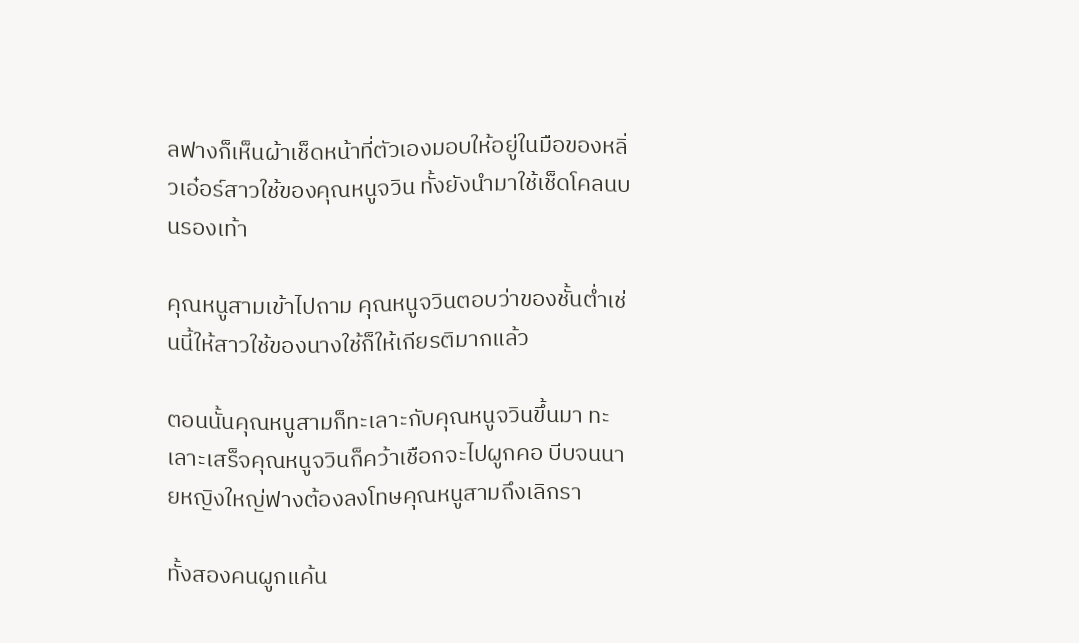ลฟางก็เห็นผ้าเช็ดหน้าที่ตัวเองมอบให้อยู่ในมือของหลิ่วเอ๋อร์สาวใช้ของคุณหนูจวิน ทั้งยังนำมาใช้เช็ดโคลนบนรองเท้า

คุณหนูสามเข้าไปถาม คุณหนูจวินตอบว่าของชั้นต่ำเช่นนี้ให้สาวใช้ของนางใช้ก็ให้เกียรติมากแล้ว

ตอนนั้นคุณหนูสามก็ทะเลาะกับคุณหนูจวินขึ้นมา ทะเลาะเสร็จคุณหนูจวินก็คว้าเชือกจะไปผูกคอ บีบจนนายหญิงใหญ่ฟางต้องลงโทษคุณหนูสามถึงเลิกรา

ทั้งสองคนผูกแค้น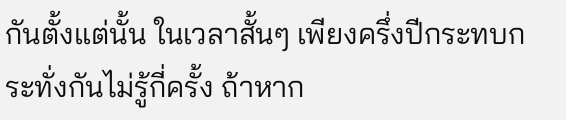กันตั้งแต่นั้น ในเวลาสั้นๆ เพียงครึ่งปีกระทบกระทั่งกันไม่รู้กี่ครั้ง ถ้าหาก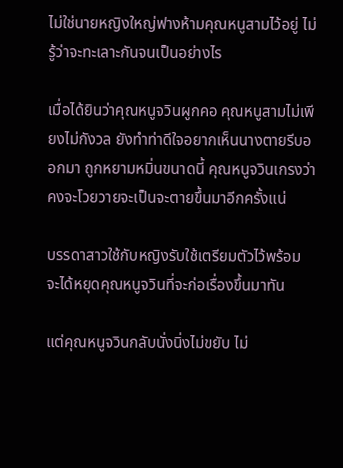ไม่ใช่นายหญิงใหญ่ฟางห้ามคุณหนูสามไว้อยู่ ไม่รู้ว่าจะทะเลาะกันจนเป็นอย่างไร

เมื่อได้ยินว่าคุณหนูจวินผูกคอ คุณหนูสามไม่เพียงไม่กังวล ยังทำท่าดีใจอยากเห็นนางตายรีบออกมา ถูกหยามหมิ่นขนาดนี้ คุณหนูจวินเกรงว่าคงจะโวยวายจะเป็นจะตายขึ้นมาอีกครั้งแน่

บรรดาสาวใช้กับหญิงรับใช้เตรียมตัวไว้พร้อม จะได้หยุดคุณหนูจวินที่จะก่อเรื่องขึ้นมาทัน

แต่คุณหนูจวินกลับนั่งนิ่งไม่ขยับ ไม่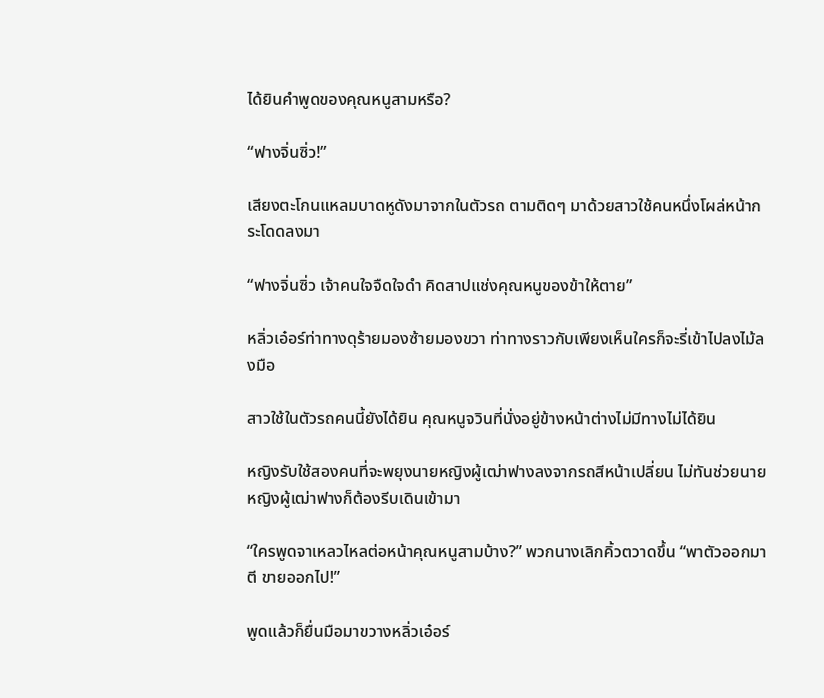ได้ยินคำพูดของคุณหนูสามหรือ?

“ฟางจิ่นซิ่ว!”

เสียงตะโกนแหลมบาดหูดังมาจากในตัวรถ ตามติดๆ มาด้วยสาวใช้คนหนึ่งโผล่หน้ากระโดดลงมา

“ฟางจิ่นซิ่ว เจ้าคนใจจืดใจดำ คิดสาปแช่งคุณหนูของข้าให้ตาย”

หลิ่วเอ๋อร์ท่าทางดุร้ายมองซ้ายมองขวา ท่าทางราวกับเพียงเห็นใครก็จะรี่เข้าไปลงไม้ลงมือ

สาวใช้ในตัวรถคนนี้ยังได้ยิน คุณหนูจวินที่นั่งอยู่ข้างหน้าต่างไม่มีทางไม่ได้ยิน

หญิงรับใช้สองคนที่จะพยุงนายหญิงผู้เฒ่าฟางลงจากรถสีหน้าเปลี่ยน ไม่ทันช่วยนายหญิงผู้เฒ่าฟางก็ต้องรีบเดินเข้ามา

“ใครพูดจาเหลวไหลต่อหน้าคุณหนูสามบ้าง?” พวกนางเลิกคิ้วตวาดขึ้น “พาตัวออกมาตี ขายออกไป!”

พูดแล้วก็ยื่นมือมาขวางหลิ่วเอ๋อร์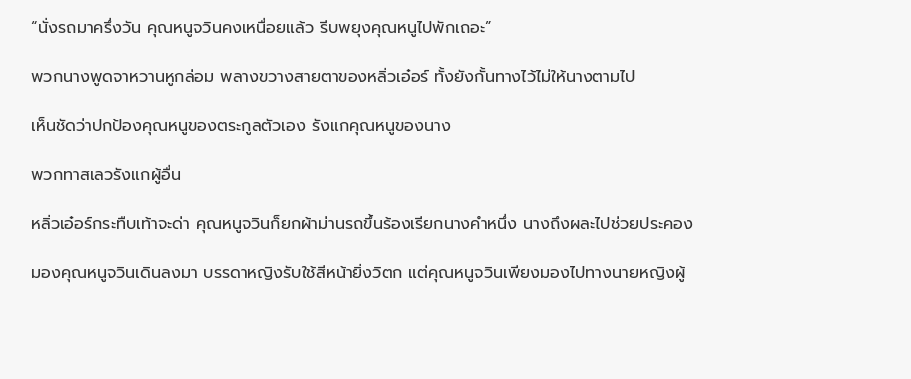“นั่งรถมาครึ่งวัน คุณหนูจวินคงเหนื่อยแล้ว รีบพยุงคุณหนูไปพักเถอะ”

พวกนางพูดจาหวานหูกล่อม พลางขวางสายตาของหลิ่วเอ๋อร์ ทั้งยังกั้นทางไว้ไม่ให้นางตามไป

เห็นชัดว่าปกป้องคุณหนูของตระกูลตัวเอง รังแกคุณหนูของนาง

พวกทาสเลวรังแกผู้อื่น

หลิ่วเอ๋อร์กระทืบเท้าจะด่า คุณหนูจวินก็ยกผ้าม่านรถขึ้นร้องเรียกนางคำหนึ่ง นางถึงผละไปช่วยประคอง

มองคุณหนูจวินเดินลงมา บรรดาหญิงรับใช้สีหน้ายิ่งวิตก แต่คุณหนูจวินเพียงมองไปทางนายหญิงผู้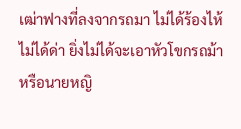เฒ่าฟางที่ลงจากรถมา ไม่ได้ร้องไห้ ไม่ได้ด่า ยิ่งไม่ได้จะเอาหัวโขกรถม้าหรือนายหญิ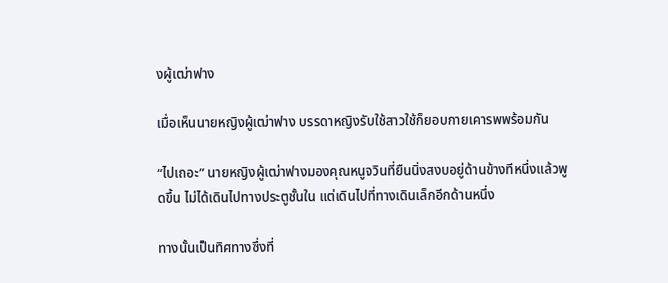งผู้เฒ่าฟาง

เมื่อเห็นนายหญิงผู้เฒ่าฟาง บรรดาหญิงรับใช้สาวใช้ก็ยอบกายเคารพพร้อมกัน

“ไปเถอะ” นายหญิงผู้เฒ่าฟางมองคุณหนูจวินที่ยืนนิ่งสงบอยู่ด้านข้างทีหนึ่งแล้วพูดขึ้น ไม่ได้เดินไปทางประตูชั้นใน แต่เดินไปที่ทางเดินเล็กอีกด้านหนึ่ง

ทางนั้นเป็นทิศทางซึ่งที่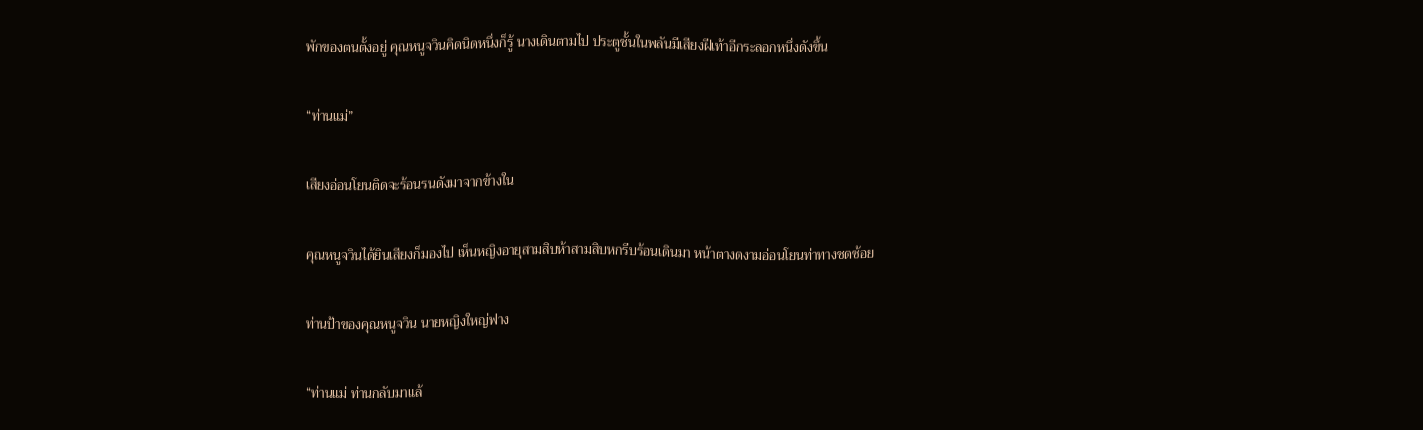พักของตนตั้งอยู่ คุณหนูจวินคิดนิดหนึ่งก็รู้ นางเดินตามไป ประตูชั้นในพลันมีเสียงฝีเท้าอีกระลอกหนึ่งดังขึ้น

“ท่านแม่”

เสียงอ่อนโยนติดจะร้อนรนดังมาจากข้างใน

คุณหนูจวินได้ยินเสียงก็มองไป เห็นหญิงอายุสามสิบห้าสามสิบหกรีบร้อนเดินมา หน้าตางดงามอ่อนโยนท่าทางชดช้อย

ท่านป้าของคุณหนูจวิน นายหญิงใหญ่ฟาง

“ท่านแม่ ท่านกลับมาแล้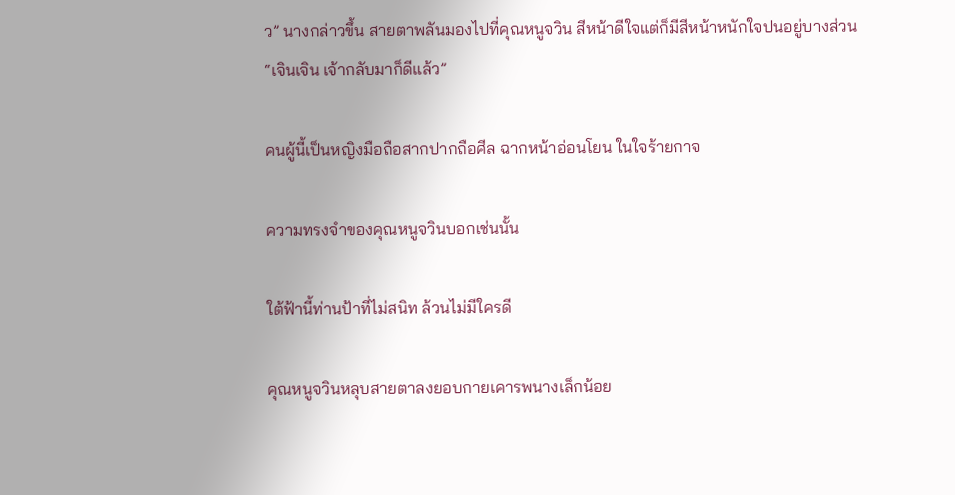ว” นางกล่าวขึ้น สายตาพลันมองไปที่คุณหนูจวิน สีหน้าดีใจแต่ก็มีสีหน้าหนักใจปนอยู่บางส่วน “เจินเจิน เจ้ากลับมาก็ดีแล้ว”

คนผู้นี้เป็นหญิงมือถือสากปากถือศีล ฉากหน้าอ่อนโยน ในใจร้ายกาจ

ความทรงจำของคุณหนูจวินบอกเช่นนั้น

ใต้ฟ้านี้ท่านป้าที่ไม่สนิท ล้วนไม่มีใครดี

คุณหนูจวินหลุบสายตาลงยอบกายเคารพนางเล็กน้อย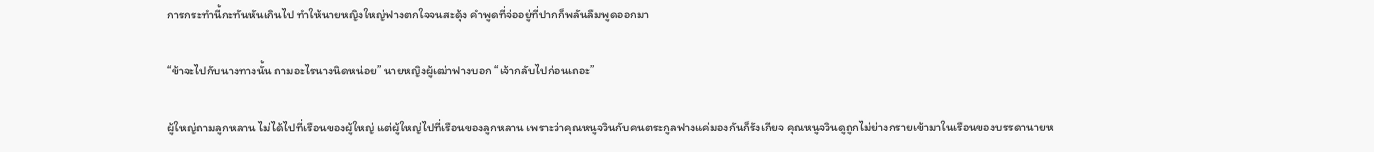การกระทำนี้กะทันหันเกินไป ทำให้นายหญิงใหญ่ฟางตกใจจนสะดุ้ง คำพูดที่จ่ออยู่ที่ปากก็พลันลืมพูดออกมา

“ข้าจะไปกับนางทางนั้น ถามอะไรนางนิดหน่อย” นายหญิงผู้เฒ่าฟางบอก “เจ้ากลับไปก่อนเถอะ”

ผู้ใหญ่ถามลูกหลาน ไม่ได้ไปที่เรือนของผู้ใหญ่ แต่ผู้ใหญ่ไปที่เรือนของลูกหลาน เพราะว่าคุณหนูจวินกับคนตระกูลฟางแค่มองกันก็รังเกียจ คุณหนูจวินดูถูกไม่ย่างกรายเข้ามาในเรือนของบรรดานายห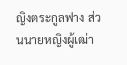ญิงตระกูลฟาง ส่วนนายหญิงผู้เฒ่า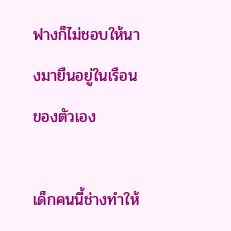ฟางก็ไม่ชอบให้นางมายืนอยู่ในเรือนของตัวเอง

เด็กคนนี้ช่างทำให้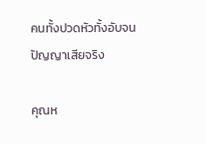คนทั้งปวดหัวทั้งอับจนปัญญาเสียจริง

คุณห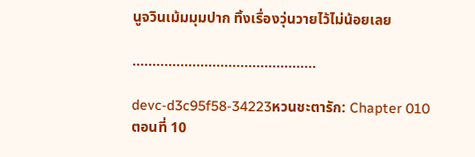นูจวินเม้มมุมปาก ทิ้งเรื่องวุ่นวายไว้ไม่น้อยเลย

……………………………………….

devc-d3c95f58-34223หวนชะตารัก: Chapter 010 ตอนที่ 10